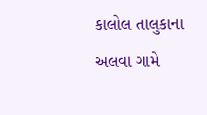કાલોલ તાલુકાના અલવા ગામે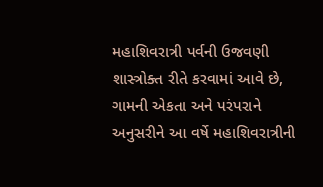મહાશિવરાત્રી પર્વની ઉજવણી શાસ્ત્રોક્ત રીતે કરવામાં આવે છે, ગામની એકતા અને પરંપરાને અનુસરીને આ વર્ષે મહાશિવરાત્રીની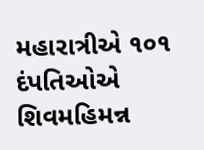મહારાત્રીએ ૧૦૧ દંપતિઓએ શિવમહિમન્ન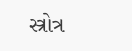સ્ત્રોત્ર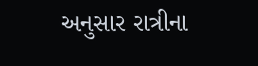અનુસાર રાત્રીના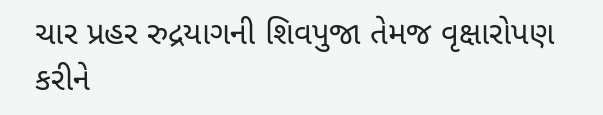ચાર પ્રહર રુદ્રયાગની શિવપુજા તેમજ વૃક્ષારોપણ કરીને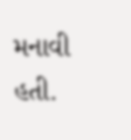મનાવી હતી.